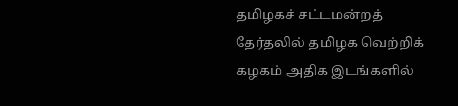தமிழகச் சட்டமன்றத் தேர்தலில் தமிழக வெற்றிக் கழகம் அதிக இடங்களில்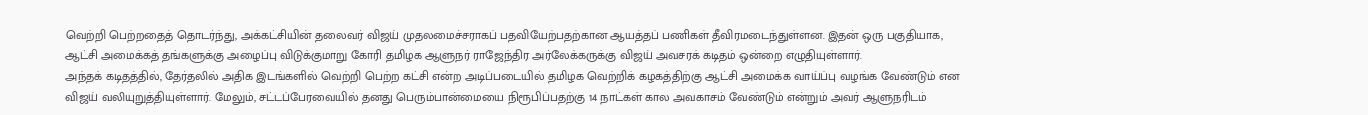வெற்றி பெற்றதைத் தொடர்ந்து, அக்கட்சியின் தலைவர் விஜய் முதலமைச்சராகப் பதவியேற்பதற்கான ஆயத்தப் பணிகள் தீவிரமடைந்துள்ளன. இதன் ஒரு பகுதியாக, ஆட்சி அமைக்கத் தங்களுக்கு அழைப்பு விடுக்குமாறு கோரி தமிழக ஆளுநர் ராஜேந்திர அர்லேக்கருக்கு விஜய் அவசரக் கடிதம் ஒன்றை எழுதியுள்ளார்.
அந்தக் கடிதத்தில், தேர்தலில் அதிக இடங்களில் வெற்றி பெற்ற கட்சி என்ற அடிப்படையில் தமிழக வெற்றிக் கழகத்திற்கு ஆட்சி அமைக்க வாய்ப்பு வழங்க வேண்டும் என விஜய் வலியுறுத்தியுள்ளார். மேலும், சட்டப்பேரவையில் தனது பெரும்பான்மையை நிரூபிப்பதற்கு 14 நாட்கள் கால அவகாசம் வேண்டும் என்றும் அவர் ஆளுநரிடம்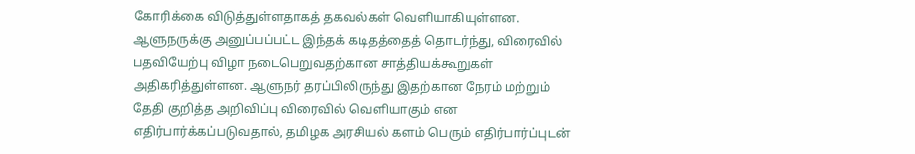கோரிக்கை விடுத்துள்ளதாகத் தகவல்கள் வெளியாகியுள்ளன.
ஆளுநருக்கு அனுப்பப்பட்ட இந்தக் கடிதத்தைத் தொடர்ந்து, விரைவில் பதவியேற்பு விழா நடைபெறுவதற்கான சாத்தியக்கூறுகள் அதிகரித்துள்ளன. ஆளுநர் தரப்பிலிருந்து இதற்கான நேரம் மற்றும் தேதி குறித்த அறிவிப்பு விரைவில் வெளியாகும் என எதிர்பார்க்கப்படுவதால், தமிழக அரசியல் களம் பெரும் எதிர்பார்ப்புடன்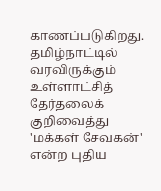காணப்படுகிறது.
தமிழ்நாட்டில் வரவிருக்கும் உள்ளாட்சித் தேர்தலைக் குறிவைத்து 'மக்கள் சேவகன்' என்ற புதிய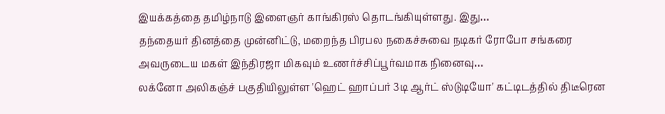இயக்கத்தை தமிழ்நாடு இளைஞர் காங்கிரஸ் தொடங்கியுள்ளது. இது…
தந்தையர் தினத்தை முன்னிட்டு, மறைந்த பிரபல நகைச்சுவை நடிகர் ரோபோ சங்கரை அவருடைய மகள் இந்திரஜா மிகவும் உணர்ச்சிப்பூர்வமாக நினைவு…
லக்னோ அலிகஞ்ச் பகுதியிலுள்ள 'ஹெட் ஹாப்பர் 3டி ஆர்ட் ஸ்டுடியோ' கட்டிடத்தில் திடீரென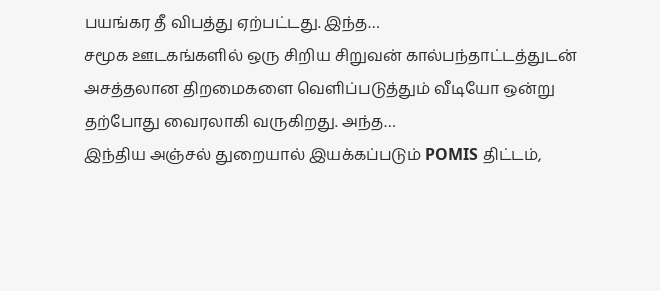பயங்கர தீ விபத்து ஏற்பட்டது. இந்த…
சமூக ஊடகங்களில் ஒரு சிறிய சிறுவன் கால்பந்தாட்டத்துடன் அசத்தலான திறமைகளை வெளிப்படுத்தும் வீடியோ ஒன்று தற்போது வைரலாகி வருகிறது. அந்த…
இந்திய அஞ்சல் துறையால் இயக்கப்படும் POMIS திட்டம்,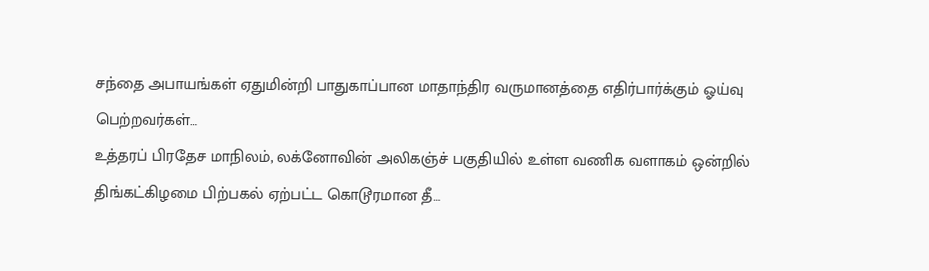சந்தை அபாயங்கள் ஏதுமின்றி பாதுகாப்பான மாதாந்திர வருமானத்தை எதிர்பார்க்கும் ஓய்வு பெற்றவர்கள்…
உத்தரப் பிரதேச மாநிலம், லக்னோவின் அலிகஞ்ச் பகுதியில் உள்ள வணிக வளாகம் ஒன்றில் திங்கட்கிழமை பிற்பகல் ஏற்பட்ட கொடூரமான தீ…